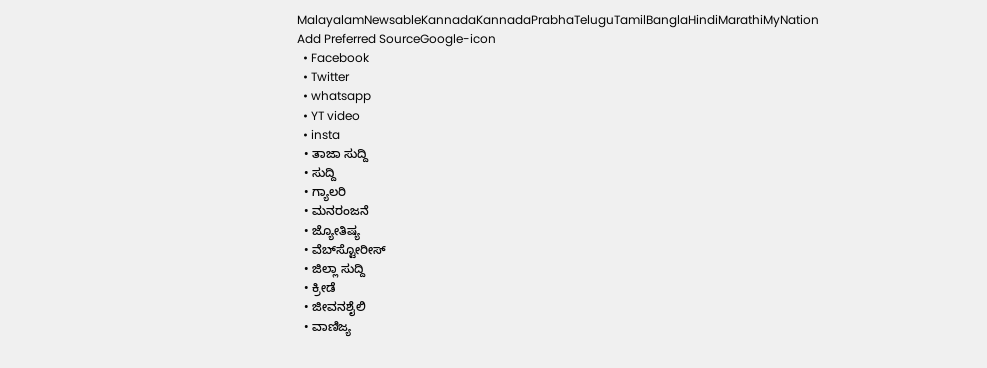MalayalamNewsableKannadaKannadaPrabhaTeluguTamilBanglaHindiMarathiMyNation
Add Preferred SourceGoogle-icon
  • Facebook
  • Twitter
  • whatsapp
  • YT video
  • insta
  • ತಾಜಾ ಸುದ್ದಿ
  • ಸುದ್ದಿ
  • ಗ್ಯಾಲರಿ
  • ಮನರಂಜನೆ
  • ಜ್ಯೋತಿಷ್ಯ
  • ವೆಬ್‌ಸ್ಟೋರೀಸ್
  • ಜಿಲ್ಲಾ ಸುದ್ದಿ
  • ಕ್ರೀಡೆ
  • ಜೀವನಶೈಲಿ
  • ವಾಣಿಜ್ಯ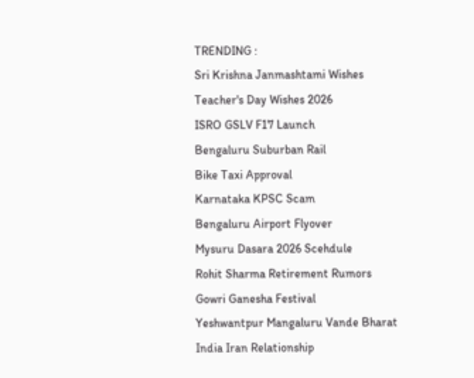TRENDING :
Sri Krishna Janmashtami Wishes
Teacher's Day Wishes 2026
ISRO GSLV F17 Launch
Bengaluru Suburban Rail
Bike Taxi Approval
Karnataka KPSC Scam
Bengaluru Airport Flyover
Mysuru Dasara 2026 Scehdule
Rohit Sharma Retirement Rumors
Gowri Ganesha Festival
Yeshwantpur Mangaluru Vande Bharat
India Iran Relationship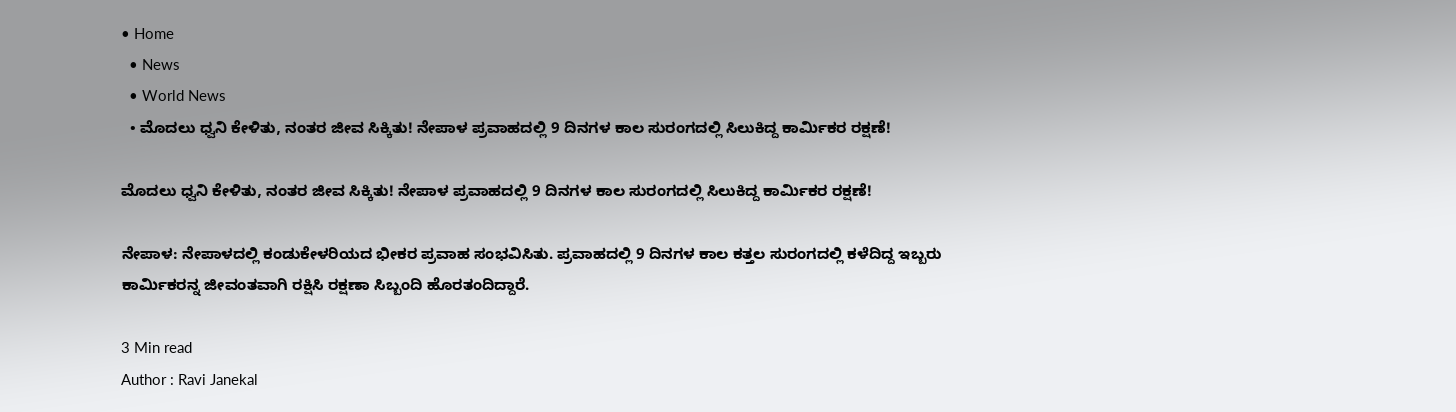• Home
  • News
  • World News
  • ಮೊದಲು ಧ್ವನಿ ಕೇಳಿತು, ನಂತರ ಜೀವ ಸಿಕ್ಕಿತು! ನೇಪಾಳ ಪ್ರವಾಹದಲ್ಲಿ 9 ದಿನಗಳ ಕಾಲ ಸುರಂಗದಲ್ಲಿ ಸಿಲುಕಿದ್ದ ಕಾರ್ಮಿಕರ ರಕ್ಷಣೆ!

ಮೊದಲು ಧ್ವನಿ ಕೇಳಿತು, ನಂತರ ಜೀವ ಸಿಕ್ಕಿತು! ನೇಪಾಳ ಪ್ರವಾಹದಲ್ಲಿ 9 ದಿನಗಳ ಕಾಲ ಸುರಂಗದಲ್ಲಿ ಸಿಲುಕಿದ್ದ ಕಾರ್ಮಿಕರ ರಕ್ಷಣೆ!

ನೇಪಾಳ: ನೇಪಾಳದಲ್ಲಿ ಕಂಡುಕೇಳರಿಯದ ಭೀಕರ ಪ್ರವಾಹ ಸಂಭವಿಸಿತು. ಪ್ರವಾಹದಲ್ಲಿ 9 ದಿನಗಳ ಕಾಲ ಕತ್ತಲ ಸುರಂಗದಲ್ಲಿ ಕಳೆದಿದ್ದ ಇಬ್ಬರು ಕಾರ್ಮಿಕರನ್ನ ಜೀವಂತವಾಗಿ ರಕ್ಷಿಸಿ ರಕ್ಷಣಾ ಸಿಬ್ಬಂದಿ ಹೊರತಂದಿದ್ದಾರೆ.

3 Min read
Author : Ravi Janekal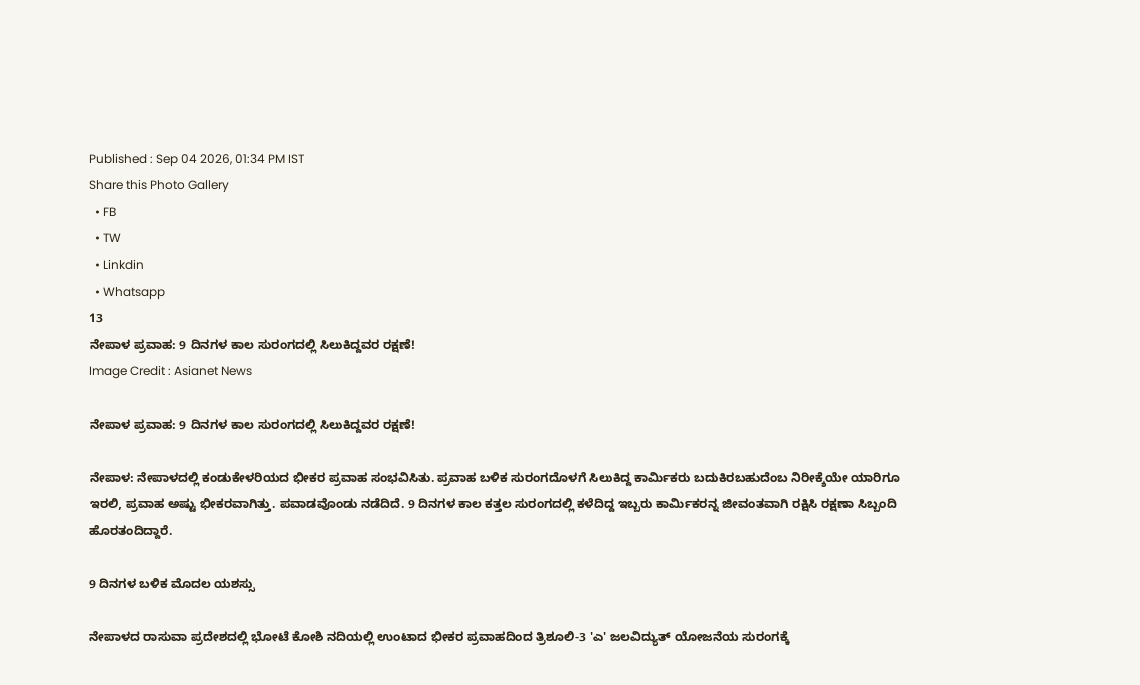Published : Sep 04 2026, 01:34 PM IST
Share this Photo Gallery
  • FB
  • TW
  • Linkdin
  • Whatsapp
13
ನೇಪಾಳ ಪ್ರವಾಹ: 9 ದಿನಗಳ ಕಾಲ ಸುರಂಗದಲ್ಲಿ ಸಿಲುಕಿದ್ದವರ ರಕ್ಷಣೆ!
Image Credit : Asianet News

ನೇಪಾಳ ಪ್ರವಾಹ: 9 ದಿನಗಳ ಕಾಲ ಸುರಂಗದಲ್ಲಿ ಸಿಲುಕಿದ್ದವರ ರಕ್ಷಣೆ!

ನೇಪಾಳ: ನೇಪಾಳದಲ್ಲಿ ಕಂಡುಕೇಳರಿಯದ ಭೀಕರ ಪ್ರವಾಹ ಸಂಭವಿಸಿತು. ಪ್ರವಾಹ ಬಳಿಕ ಸುರಂಗದೊಳಗೆ ಸಿಲುಕಿದ್ದ ಕಾರ್ಮಿಕರು ಬದುಕಿರಬಹುದೆಂಬ ನಿರೀಕ್ಶೆಯೇ ಯಾರಿಗೂ ಇರಲಿ, ಪ್ರವಾಹ ಅಷ್ಟು ಭೀಕರವಾಗಿತ್ತು. ಪವಾಡವೊಂಡು ನಡೆದಿದೆ. 9 ದಿನಗಳ ಕಾಲ ಕತ್ತಲ ಸುರಂಗದಲ್ಲಿ ಕಳೆದಿದ್ದ ಇಬ್ಬರು ಕಾರ್ಮಿಕರನ್ನ ಜೀವಂತವಾಗಿ ರಕ್ಷಿಸಿ ರಕ್ಷಣಾ ಸಿಬ್ಬಂದಿ ಹೊರತಂದಿದ್ದಾರೆ.

9 ದಿನಗಳ ಬಳಿಕ ಮೊದಲ ಯಶಸ್ಸು

ನೇಪಾಳದ ರಾಸುವಾ ಪ್ರದೇಶದಲ್ಲಿ ಭೋಟೆ ಕೋಶಿ ನದಿಯಲ್ಲಿ ಉಂಟಾದ ಭೀಕರ ಪ್ರವಾಹದಿಂದ ತ್ರಿಶೂಲಿ-3 'ಎ' ಜಲವಿದ್ಯುತ್ ಯೋಜನೆಯ ಸುರಂಗಕ್ಕೆ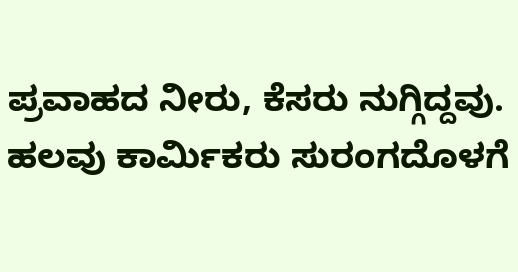ಪ್ರವಾಹದ ನೀರು, ಕೆಸರು ನುಗ್ಗಿದ್ದವು. ಹಲವು ಕಾರ್ಮಿಕರು ಸುರಂಗದೊಳಗೆ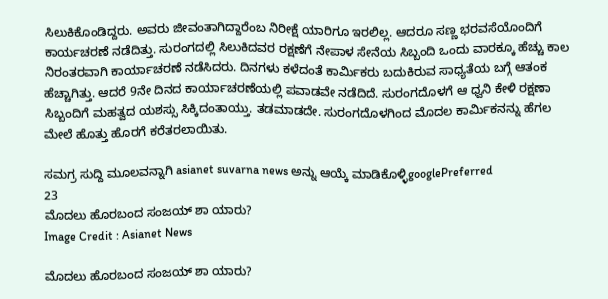ಸಿಲುಕಿಕೊಂಡಿದ್ದರು. ಅವರು ಜೀವಂತಾಗಿದ್ದಾರೆಂಬ ನಿರೀಕ್ಷೆ ಯಾರಿಗೂ ಇರಲಿಲ್ಲ. ಆದರೂ ಸಣ್ಣ ಭರವಸೆಯೊಂದಿಗೆ ಕಾರ್ಯಚರಣೆ ನಡೆದಿತ್ತು. ಸುರಂಗದಲ್ಲಿ ಸಿಲುಕಿದವರ ರಕ್ಷಣೆಗೆ ನೇಪಾಳ ಸೇನೆಯ ಸಿಬ್ಬಂದಿ ಒಂದು ವಾರಕ್ಕೂ ಹೆಚ್ಚು ಕಾಲ ನಿರಂತರವಾಗಿ ಕಾರ್ಯಾಚರಣೆ ನಡೆಸಿದರು. ದಿನಗಳು ಕಳೆದಂತೆ ಕಾರ್ಮಿಕರು ಬದುಕಿರುವ ಸಾಧ್ಯತೆಯ ಬಗ್ಗೆ ಆತಂಕ ಹೆಚ್ಚಾಗಿತ್ತು. ಆದರೆ 9ನೇ ದಿನದ ಕಾರ್ಯಾಚರಣೆಯಲ್ಲಿ ಪವಾಡವೇ ನಡೆದಿದೆ. ಸುರಂಗದೊಳಗೆ ಆ ಧ್ವನಿ ಕೇಳಿ ರಕ್ಷಣಾ ಸಿಬ್ಬಂದಿಗೆ ಮಹತ್ವದ ಯಶಸ್ಸು ಸಿಕ್ಕಿದಂತಾಯ್ತು. ತಡಮಾಡದೇ. ಸುರಂಗದೊಳಗಿಂದ ಮೊದಲ ಕಾರ್ಮಿಕನನ್ನು ಹೆಗಲ ಮೇಲೆ ಹೊತ್ತು ಹೊರಗೆ ಕರೆತರಲಾಯಿತು.

ಸಮಗ್ರ ಸುದ್ದಿ ಮೂಲವನ್ನಾಗಿ asianet suvarna news ಅನ್ನು ಆಯ್ಕೆ ಮಾಡಿಕೊಳ್ಳಿgooglePreferred
23
ಮೊದಲು ಹೊರಬಂದ ಸಂಜಯ್ ಶಾ ಯಾರು?
Image Credit : Asianet News

ಮೊದಲು ಹೊರಬಂದ ಸಂಜಯ್ ಶಾ ಯಾರು?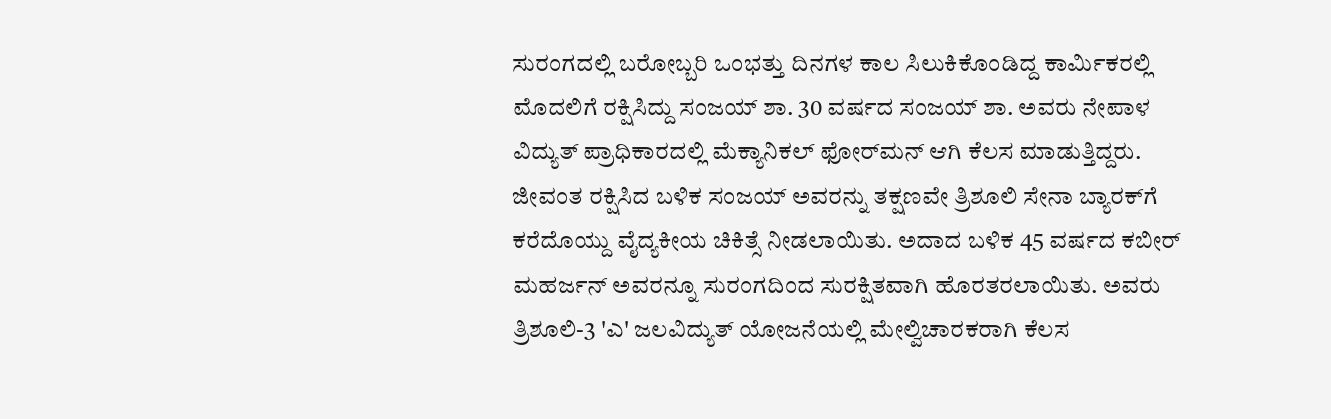ಸುರಂಗದಲ್ಲಿ ಬರೋಬ್ಬರಿ ಒಂಭತ್ತು ದಿನಗಳ ಕಾಲ ಸಿಲುಕಿಕೊಂಡಿದ್ದ ಕಾರ್ಮಿಕರಲ್ಲಿ ಮೊದಲಿಗೆ ರಕ್ಷಿಸಿದ್ದು ಸಂಜಯ್ ಶಾ. 30 ವರ್ಷದ ಸಂಜಯ್ ಶಾ. ಅವರು ನೇಪಾಳ ವಿದ್ಯುತ್ ಪ್ರಾಧಿಕಾರದಲ್ಲಿ ಮೆಕ್ಯಾನಿಕಲ್ ಫೋರ್‌ಮನ್ ಆಗಿ ಕೆಲಸ ಮಾಡುತ್ತಿದ್ದರು. ಜೀವಂತ ರಕ್ಷಿಸಿದ ಬಳಿಕ ಸಂಜಯ್ ಅವರನ್ನು ತಕ್ಷಣವೇ ತ್ರಿಶೂಲಿ ಸೇನಾ ಬ್ಯಾರಕ್‌ಗೆ ಕರೆದೊಯ್ದು ವೈದ್ಯಕೀಯ ಚಿಕಿತ್ಸೆ ನೀಡಲಾಯಿತು. ಅದಾದ ಬಳಿಕ 45 ವರ್ಷದ ಕಬೀರ್ ಮಹರ್ಜನ್ ಅವರನ್ನೂ ಸುರಂಗದಿಂದ ಸುರಕ್ಷಿತವಾಗಿ ಹೊರತರಲಾಯಿತು. ಅವರು ತ್ರಿಶೂಲಿ-3 'ಎ' ಜಲವಿದ್ಯುತ್ ಯೋಜನೆಯಲ್ಲಿ ಮೇಲ್ವಿಚಾರಕರಾಗಿ ಕೆಲಸ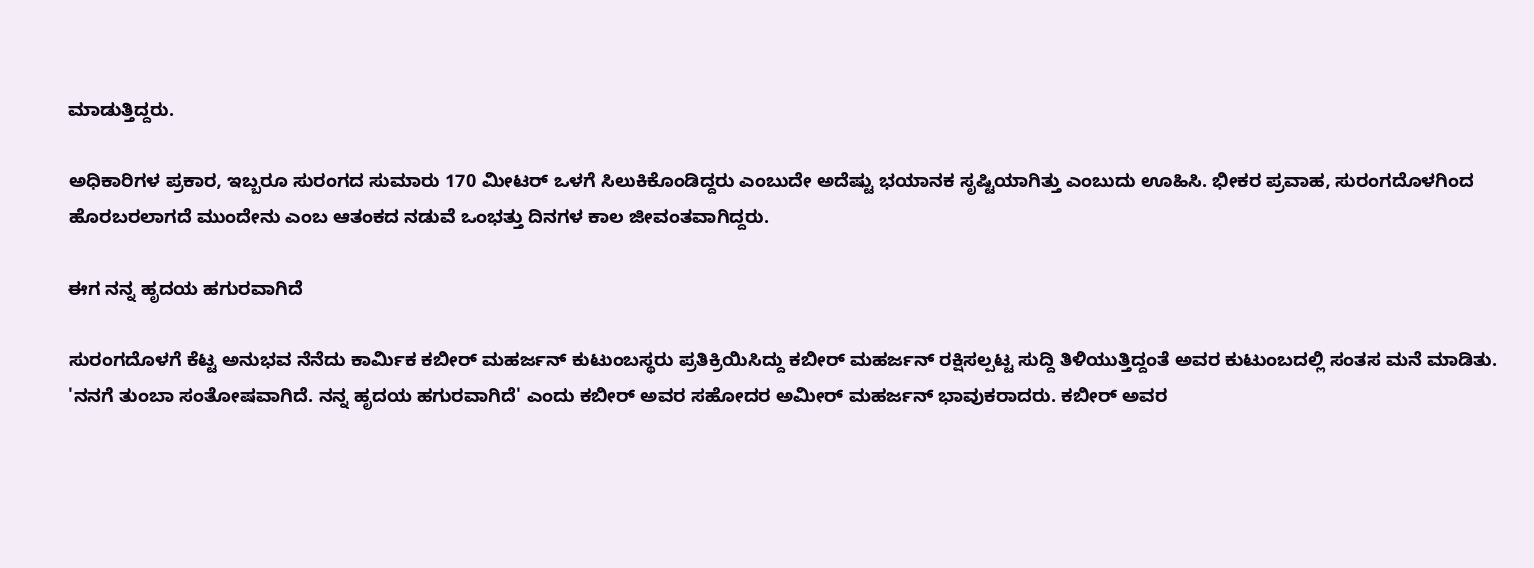ಮಾಡುತ್ತಿದ್ದರು.

ಅಧಿಕಾರಿಗಳ ಪ್ರಕಾರ, ಇಬ್ಬರೂ ಸುರಂಗದ ಸುಮಾರು 170 ಮೀಟರ್ ಒಳಗೆ ಸಿಲುಕಿಕೊಂಡಿದ್ದರು ಎಂಬುದೇ ಅದೆಷ್ಟು ಭಯಾನಕ ಸೃಷ್ಟಿಯಾಗಿತ್ತು ಎಂಬುದು ಊಹಿಸಿ. ಭೀಕರ ಪ್ರವಾಹ, ಸುರಂಗದೊಳಗಿಂದ ಹೊರಬರಲಾಗದೆ ಮುಂದೇನು ಎಂಬ ಆತಂಕದ ನಡುವೆ ಒಂಭತ್ತು ದಿನಗಳ ಕಾಲ ಜೀವಂತವಾಗಿದ್ದರು.

ಈಗ ನನ್ನ ಹೃದಯ ಹಗುರವಾಗಿದೆ

ಸುರಂಗದೊಳಗೆ ಕೆಟ್ಟ ಅನುಭವ ನೆನೆದು ಕಾರ್ಮಿಕ ಕಬೀರ್ ಮಹರ್ಜನ್ ಕುಟುಂಬಸ್ಥರು ಪ್ರತಿಕ್ರಿಯಿಸಿದ್ದು ಕಬೀರ್ ಮಹರ್ಜನ್ ರಕ್ಷಿಸಲ್ಪಟ್ಟ ಸುದ್ದಿ ತಿಳಿಯುತ್ತಿದ್ದಂತೆ ಅವರ ಕುಟುಂಬದಲ್ಲಿ ಸಂತಸ ಮನೆ ಮಾಡಿತು. 'ನನಗೆ ತುಂಬಾ ಸಂತೋಷವಾಗಿದೆ. ನನ್ನ ಹೃದಯ ಹಗುರವಾಗಿದೆ' ಎಂದು ಕಬೀರ್ ಅವರ ಸಹೋದರ ಅಮೀರ್ ಮಹರ್ಜನ್ ಭಾವುಕರಾದರು. ಕಬೀರ್ ಅವರ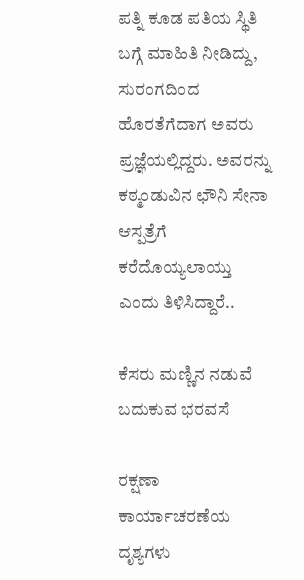ಪತ್ನಿ ಕೂಡ ಪತಿಯ ಸ್ಥಿತಿ ಬಗ್ಗೆ ಮಾಹಿತಿ ನೀಡಿದ್ದು, ಸುರಂಗದಿಂದ ಹೊರತೆಗೆದಾಗ ಅವರು ಪ್ರಜ್ಞೆಯಲ್ಲಿದ್ದರು. ಅವರನ್ನು ಕಠ್ಮಂಡುವಿನ ಛೌನಿ ಸೇನಾ ಆಸ್ಪತ್ರೆಗೆ ಕರೆದೊಯ್ಯಲಾಯ್ತು ಎಂದು ತಿಳಿಸಿದ್ದಾರೆ..

ಕೆಸರು ಮಣ್ಣಿನ ನಡುವೆ ಬದುಕುವ ಭರವಸೆ

ರಕ್ಷಣಾ ಕಾರ್ಯಾಚರಣೆಯ ದೃಶ್ಯಗಳು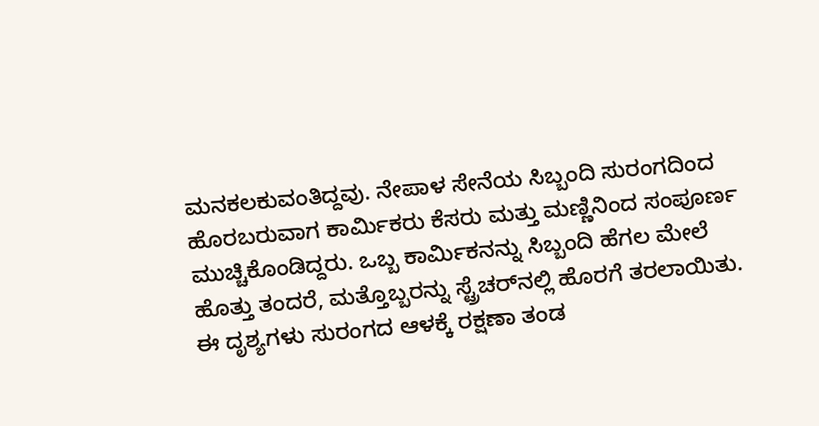ಮನಕಲಕುವಂತಿದ್ದವು. ನೇಪಾಳ ಸೇನೆಯ ಸಿಬ್ಬಂದಿ ಸುರಂಗದಿಂದ ಹೊರಬರುವಾಗ ಕಾರ್ಮಿಕರು ಕೆಸರು ಮತ್ತು ಮಣ್ಣಿನಿಂದ ಸಂಪೂರ್ಣ ಮುಚ್ಚಿಕೊಂಡಿದ್ದರು. ಒಬ್ಬ ಕಾರ್ಮಿಕನನ್ನು ಸಿಬ್ಬಂದಿ ಹೆಗಲ ಮೇಲೆ ಹೊತ್ತು ತಂದರೆ, ಮತ್ತೊಬ್ಬರನ್ನು ಸ್ಟ್ರೆಚರ್‌ನಲ್ಲಿ ಹೊರಗೆ ತರಲಾಯಿತು. ಈ ದೃಶ್ಯಗಳು ಸುರಂಗದ ಆಳಕ್ಕೆ ರಕ್ಷಣಾ ತಂಡ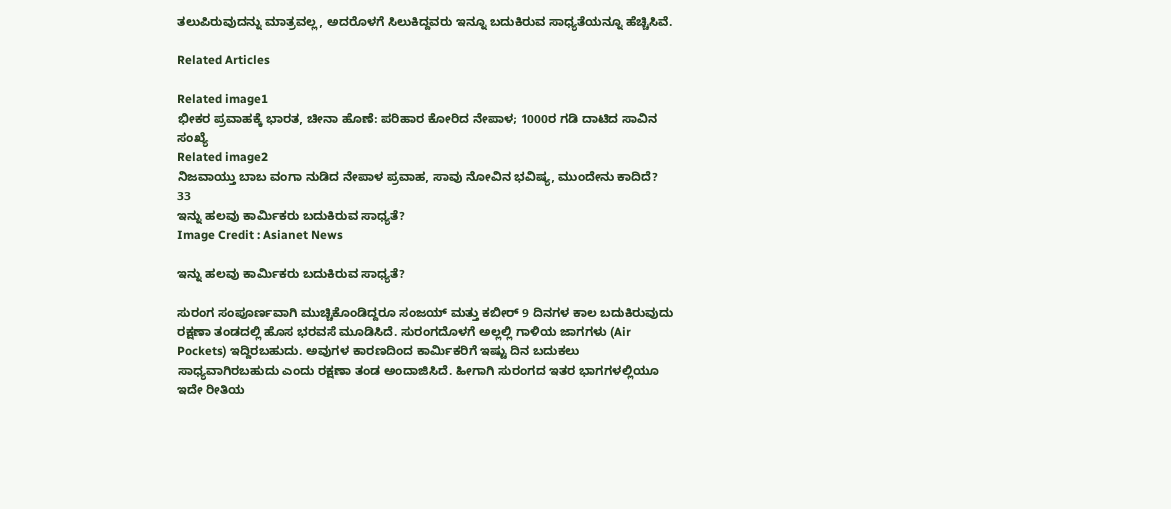ತಲುಪಿರುವುದನ್ನು ಮಾತ್ರವಲ್ಲ, ಅದರೊಳಗೆ ಸಿಲುಕಿದ್ದವರು ಇನ್ನೂ ಬದುಕಿರುವ ಸಾಧ್ಯತೆಯನ್ನೂ ಹೆಚ್ಚಿಸಿವೆ.

Related Articles

Related image1
ಭೀಕರ ಪ್ರವಾಹಕ್ಕೆ ಭಾರತ, ಚೀನಾ ಹೊಣೆ: ಪರಿಹಾರ ಕೋರಿದ ನೇಪಾಳ; 1000ರ ಗಡಿ ದಾಟಿದ ಸಾವಿನ ಸಂಖ್ಯೆ
Related image2
ನಿಜವಾಯ್ತು ಬಾಬ ವಂಗಾ ನುಡಿದ ನೇಪಾಳ ಪ್ರವಾಹ, ಸಾವು ನೋವಿನ ಭವಿಷ್ಯ, ಮುಂದೇನು ಕಾದಿದೆ?
33
ಇನ್ನು ಹಲವು ಕಾರ್ಮಿಕರು ಬದುಕಿರುವ ಸಾಧ್ಯತೆ?
Image Credit : Asianet News

ಇನ್ನು ಹಲವು ಕಾರ್ಮಿಕರು ಬದುಕಿರುವ ಸಾಧ್ಯತೆ?

ಸುರಂಗ ಸಂಪೂರ್ಣವಾಗಿ ಮುಚ್ಚಿಕೊಂಡಿದ್ದರೂ ಸಂಜಯ್ ಮತ್ತು ಕಬೀರ್ 9 ದಿನಗಳ ಕಾಲ ಬದುಕಿರುವುದು ರಕ್ಷಣಾ ತಂಡದಲ್ಲಿ ಹೊಸ ಭರವಸೆ ಮೂಡಿಸಿದೆ. ಸುರಂಗದೊಳಗೆ ಅಲ್ಲಲ್ಲಿ ಗಾಳಿಯ ಜಾಗಗಳು (Air Pockets) ಇದ್ದಿರಬಹುದು. ಅವುಗಳ ಕಾರಣದಿಂದ ಕಾರ್ಮಿಕರಿಗೆ ಇಷ್ಟು ದಿನ ಬದುಕಲು ಸಾಧ್ಯವಾಗಿರಬಹುದು ಎಂದು ರಕ್ಷಣಾ ತಂಡ ಅಂದಾಜಿಸಿದೆ. ಹೀಗಾಗಿ ಸುರಂಗದ ಇತರ ಭಾಗಗಳಲ್ಲಿಯೂ ಇದೇ ರೀತಿಯ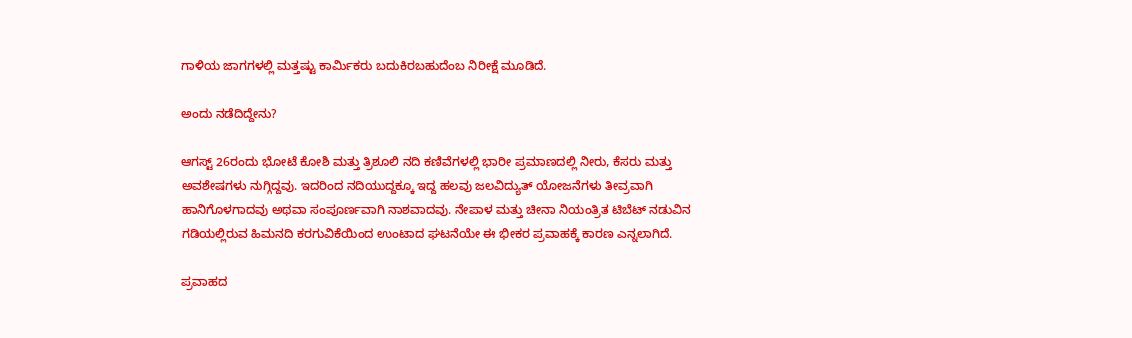ಗಾಳಿಯ ಜಾಗಗಳಲ್ಲಿ ಮತ್ತಷ್ಟು ಕಾರ್ಮಿಕರು ಬದುಕಿರಬಹುದೆಂಬ ನಿರೀಕ್ಷೆ ಮೂಡಿದೆ.

ಅಂದು ನಡೆದಿದ್ದೇನು?

ಆಗಸ್ಟ್ 26ರಂದು ಭೋಟೆ ಕೋಶಿ ಮತ್ತು ತ್ರಿಶೂಲಿ ನದಿ ಕಣಿವೆಗಳಲ್ಲಿ ಭಾರೀ ಪ್ರಮಾಣದಲ್ಲಿ ನೀರು, ಕೆಸರು ಮತ್ತು ಅವಶೇಷಗಳು ನುಗ್ಗಿದ್ದವು. ಇದರಿಂದ ನದಿಯುದ್ದಕ್ಕೂ ಇದ್ದ ಹಲವು ಜಲವಿದ್ಯುತ್ ಯೋಜನೆಗಳು ತೀವ್ರವಾಗಿ ಹಾನಿಗೊಳಗಾದವು ಅಥವಾ ಸಂಪೂರ್ಣವಾಗಿ ನಾಶವಾದವು. ನೇಪಾಳ ಮತ್ತು ಚೀನಾ ನಿಯಂತ್ರಿತ ಟಿಬೆಟ್ ನಡುವಿನ ಗಡಿಯಲ್ಲಿರುವ ಹಿಮನದಿ ಕರಗುವಿಕೆಯಿಂದ ಉಂಟಾದ ಘಟನೆಯೇ ಈ ಭೀಕರ ಪ್ರವಾಹಕ್ಕೆ ಕಾರಣ ಎನ್ನಲಾಗಿದೆ.

ಪ್ರವಾಹದ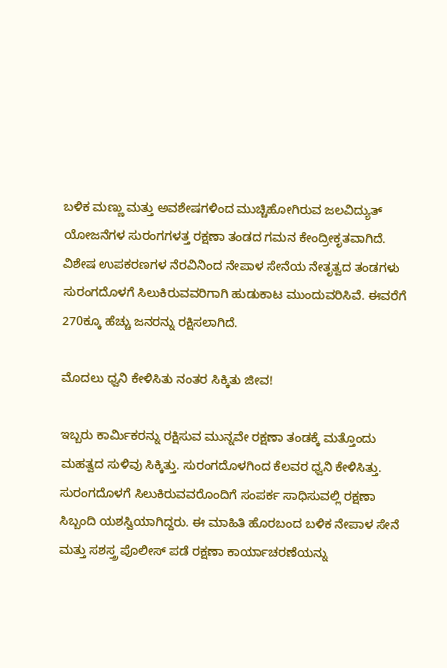ಬಳಿಕ ಮಣ್ಣು ಮತ್ತು ಅವಶೇಷಗಳಿಂದ ಮುಚ್ಚಿಹೋಗಿರುವ ಜಲವಿದ್ಯುತ್ ಯೋಜನೆಗಳ ಸುರಂಗಗಳತ್ತ ರಕ್ಷಣಾ ತಂಡದ ಗಮನ ಕೇಂದ್ರೀಕೃತವಾಗಿದೆ. ವಿಶೇಷ ಉಪಕರಣಗಳ ನೆರವಿನಿಂದ ನೇಪಾಳ ಸೇನೆಯ ನೇತೃತ್ವದ ತಂಡಗಳು ಸುರಂಗದೊಳಗೆ ಸಿಲುಕಿರುವವರಿಗಾಗಿ ಹುಡುಕಾಟ ಮುಂದುವರಿಸಿವೆ. ಈವರೆಗೆ 270ಕ್ಕೂ ಹೆಚ್ಚು ಜನರನ್ನು ರಕ್ಷಿಸಲಾಗಿದೆ.

ಮೊದಲು ಧ್ವನಿ ಕೇಳಿಸಿತು ನಂತರ ಸಿಕ್ಕಿತು ಜೀವ!

ಇಬ್ಬರು ಕಾರ್ಮಿಕರನ್ನು ರಕ್ಷಿಸುವ ಮುನ್ನವೇ ರಕ್ಷಣಾ ತಂಡಕ್ಕೆ ಮತ್ತೊಂದು ಮಹತ್ವದ ಸುಳಿವು ಸಿಕ್ಕಿತ್ತು. ಸುರಂಗದೊಳಗಿಂದ ಕೆಲವರ ಧ್ವನಿ ಕೇಳಿಸಿತ್ತು. ಸುರಂಗದೊಳಗೆ ಸಿಲುಕಿರುವವರೊಂದಿಗೆ ಸಂಪರ್ಕ ಸಾಧಿಸುವಲ್ಲಿ ರಕ್ಷಣಾ ಸಿಬ್ಬಂದಿ ಯಶಸ್ವಿಯಾಗಿದ್ದರು. ಈ ಮಾಹಿತಿ ಹೊರಬಂದ ಬಳಿಕ ನೇಪಾಳ ಸೇನೆ ಮತ್ತು ಸಶಸ್ತ್ರ ಪೊಲೀಸ್ ಪಡೆ ರಕ್ಷಣಾ ಕಾರ್ಯಾಚರಣೆಯನ್ನು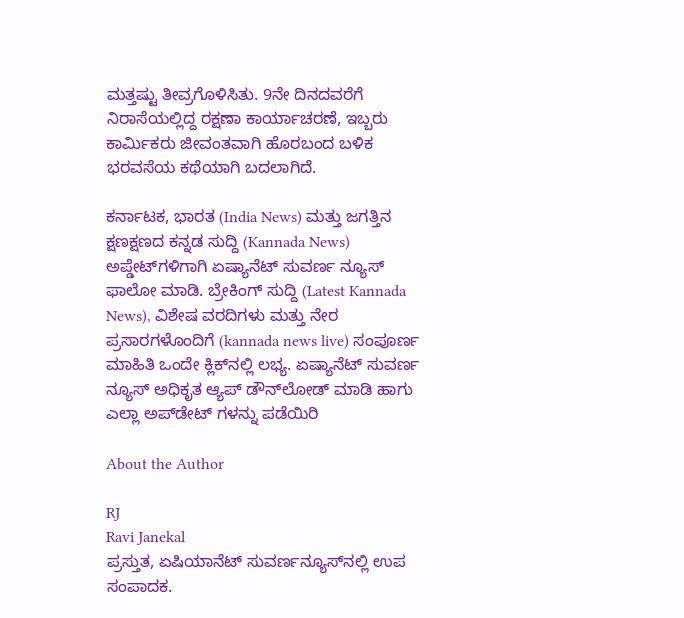ಮತ್ತಷ್ಟು ತೀವ್ರಗೊಳಿಸಿತು. 9ನೇ ದಿನದವರೆಗೆ ನಿರಾಸೆಯಲ್ಲಿದ್ದ ರಕ್ಷಣಾ ಕಾರ್ಯಾಚರಣೆ, ಇಬ್ಬರು ಕಾರ್ಮಿಕರು ಜೀವಂತವಾಗಿ ಹೊರಬಂದ ಬಳಿಕ ಭರವಸೆಯ ಕಥೆಯಾಗಿ ಬದಲಾಗಿದೆ.

ಕರ್ನಾಟಕ, ಭಾರತ (India News) ಮತ್ತು ಜಗತ್ತಿನ ಕ್ಷಣಕ್ಷಣದ ಕನ್ನಡ ಸುದ್ದಿ (Kannada News) ಅಪ್ಡೇಟ್‌ಗಳಿಗಾಗಿ ಏಷ್ಯಾನೆಟ್ ಸುವರ್ಣ ನ್ಯೂಸ್‌ ಫಾಲೋ ಮಾಡಿ. ಬ್ರೇಕಿಂಗ್ ಸುದ್ದಿ (Latest Kannada News), ವಿಶೇಷ ವರದಿಗಳು ಮತ್ತು ನೇರ ಪ್ರಸಾರಗಳೊಂದಿಗೆ (kannada news live) ಸಂಪೂರ್ಣ ಮಾಹಿತಿ ಒಂದೇ ಕ್ಲಿಕ್‌ನಲ್ಲಿ ಲಭ್ಯ. ಏಷ್ಯಾನೆಟ್ ಸುವರ್ಣ ನ್ಯೂಸ್ ಅಧಿಕೃತ ಆ್ಯಪ್ ಡೌನ್‌ಲೋಡ್ ಮಾಡಿ ಹಾಗು ಎಲ್ಲಾ ಅಪ್‌ಡೇಟ್ ಗಳನ್ನು ಪಡೆಯಿರಿ

About the Author

RJ
Ravi Janekal
ಪ್ರಸ್ತುತ, ಏಷಿಯಾನೆಟ್ ಸುವರ್ಣನ್ಯೂಸ್‌ನಲ್ಲಿ ಉಪ ಸಂಪಾದಕ.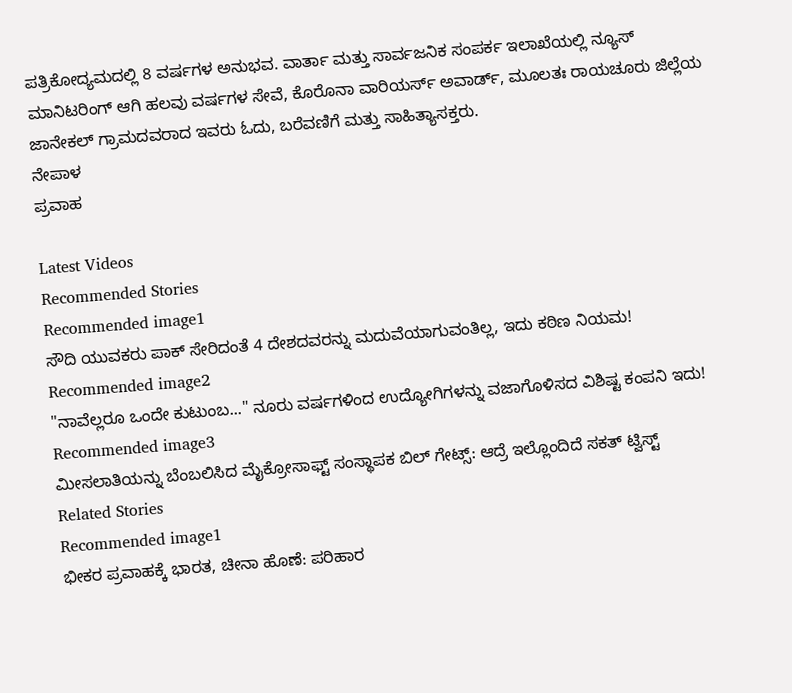ಪತ್ರಿಕೋದ್ಯಮದಲ್ಲಿ 8 ವರ್ಷಗಳ ಅನುಭವ. ವಾರ್ತಾ ಮತ್ತು ಸಾರ್ವಜನಿಕ ಸಂಪರ್ಕ ಇಲಾಖೆಯಲ್ಲಿ ನ್ಯೂಸ್ ಮಾನಿಟರಿಂಗ್ ಆಗಿ ಹಲವು ವರ್ಷಗಳ ಸೇವೆ, ಕೊರೊನಾ ವಾರಿಯರ್ಸ್ ಅವಾರ್ಡ್, ಮೂಲತಃ ರಾಯಚೂರು ಜಿಲ್ಲೆಯ ಜಾನೇಕಲ್ ಗ್ರಾಮದವರಾದ ಇವರು ಓದು, ಬರೆವಣಿಗೆ ಮತ್ತು ಸಾಹಿತ್ಯಾಸಕ್ತರು.
ನೇಪಾಳ
ಪ್ರವಾಹ

Latest Videos
Recommended Stories
Recommended image1
ಸೌದಿ ಯುವಕರು ಪಾಕ್ ಸೇರಿದಂತೆ 4 ದೇಶದವರನ್ನು ಮದುವೆಯಾಗುವಂತಿಲ್ಲ, ಇದು ಕಠಿಣ ನಿಯಮ!
Recommended image2
"ನಾವೆಲ್ಲರೂ ಒಂದೇ ಕುಟುಂಬ..." ನೂರು ವರ್ಷಗಳಿಂದ ಉದ್ಯೋಗಿಗಳನ್ನು ವಜಾಗೊಳಿಸದ ವಿಶಿಷ್ಟ ಕಂಪನಿ ಇದು!
Recommended image3
ಮೀಸಲಾತಿಯನ್ನು ಬೆಂಬಲಿಸಿದ ಮೈಕ್ರೋಸಾಫ್ಟ್ ಸಂಸ್ಥಾಪಕ ಬಿಲ್ ಗೇಟ್ಸ್: ಆದ್ರೆ ಇಲ್ಲೊಂದಿದೆ ಸಕತ್ ಟ್ವಿಸ್ಟ್
Related Stories
Recommended image1
ಭೀಕರ ಪ್ರವಾಹಕ್ಕೆ ಭಾರತ, ಚೀನಾ ಹೊಣೆ: ಪರಿಹಾರ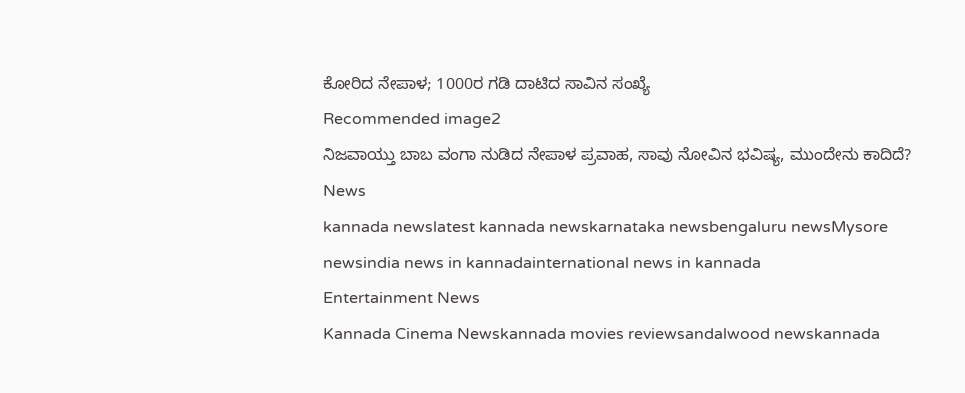ಕೋರಿದ ನೇಪಾಳ; 1000ರ ಗಡಿ ದಾಟಿದ ಸಾವಿನ ಸಂಖ್ಯೆ
Recommended image2
ನಿಜವಾಯ್ತು ಬಾಬ ವಂಗಾ ನುಡಿದ ನೇಪಾಳ ಪ್ರವಾಹ, ಸಾವು ನೋವಿನ ಭವಿಷ್ಯ, ಮುಂದೇನು ಕಾದಿದೆ?
News
kannada newslatest kannada newskarnataka newsbengaluru newsMysore newsindia news in kannadainternational news in kannada
Entertainment News
Kannada Cinema Newskannada movies reviewsandalwood newskannada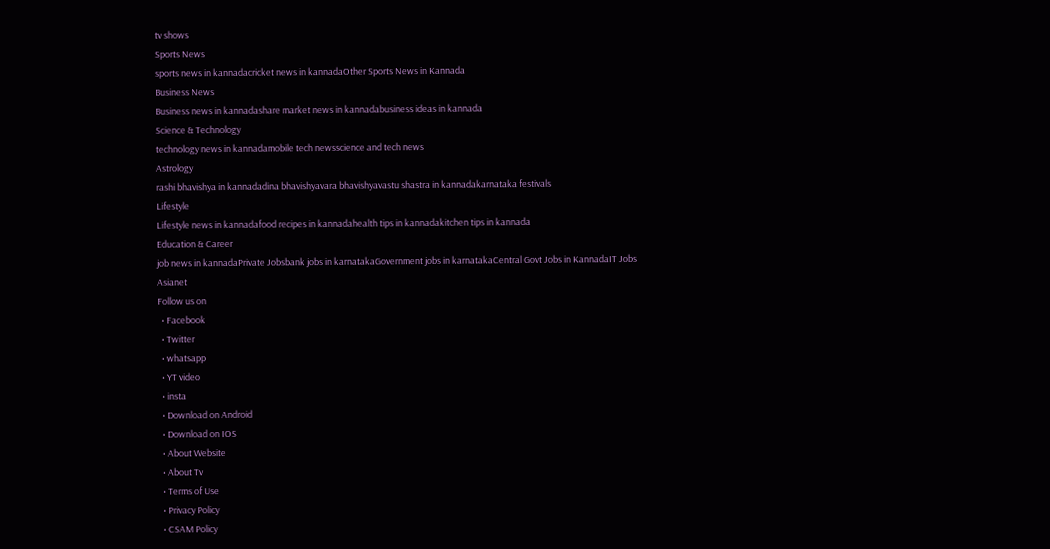tv shows
Sports News
sports news in kannadacricket news in kannadaOther Sports News in Kannada
Business News
Business news in kannadashare market news in kannadabusiness ideas in kannada
Science & Technology
technology news in kannadamobile tech newsscience and tech news
Astrology
rashi bhavishya in kannadadina bhavishyavara bhavishyavastu shastra in kannadakarnataka festivals
Lifestyle
Lifestyle news in kannadafood recipes in kannadahealth tips in kannadakitchen tips in kannada
Education & Career
job news in kannadaPrivate Jobsbank jobs in karnatakaGovernment jobs in karnatakaCentral Govt Jobs in KannadaIT Jobs
Asianet
Follow us on
  • Facebook
  • Twitter
  • whatsapp
  • YT video
  • insta
  • Download on Android
  • Download on IOS
  • About Website
  • About Tv
  • Terms of Use
  • Privacy Policy
  • CSAM Policy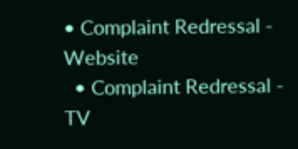• Complaint Redressal - Website
  • Complaint Redressal - TV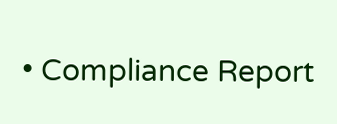• Compliance Report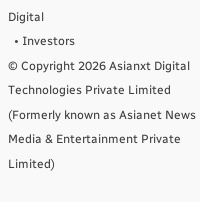Digital
  • Investors
© Copyright 2026 Asianxt Digital Technologies Private Limited (Formerly known as Asianet News Media & Entertainment Private Limited)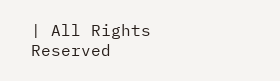| All Rights Reserved